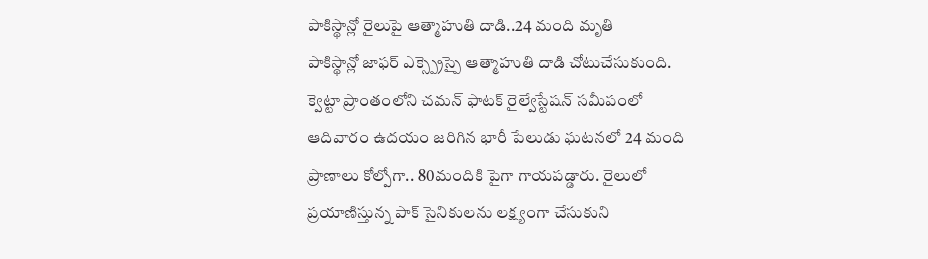పాకిస్థాన్లో రైలుపై ఆత్మాహుతి దాడి..24 మంది మృతి
పాకిస్థాన్లో జాఫర్ ఎక్స్ప్రెస్పై ఆత్మాహుతి దాడి చోటుచేసుకుంది. క్వెట్టా ప్రాంతంలోని చమన్ ఫాటక్ రైల్వేస్టేషన్ సమీపంలో ఆదివారం ఉదయం జరిగిన భారీ పేలుడు ఘటనలో 24 మంది ప్రాణాలు కోల్పోగా.. 80మందికి పైగా గాయపడ్డారు. రైలులో ప్రయాణిస్తున్న పాక్ సైనికులను లక్ష్యంగా చేసుకుని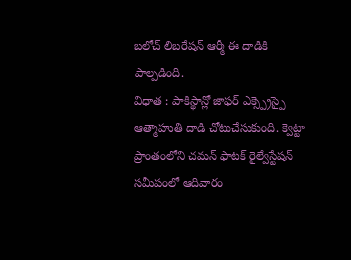బలోచ్ లిబరేషన్ ఆర్మీ ఈ దాడికి పాల్పడింది.
విధాత : పాకిస్థాన్లో జాఫర్ ఎక్స్ప్రెస్పై ఆత్మాహుతి దాడి చోటుచేసుకుంది. క్వెట్టా ప్రాంతంలోని చమన్ ఫాటక్ రైల్వేస్టేషన్ సమీపంలో ఆదివారం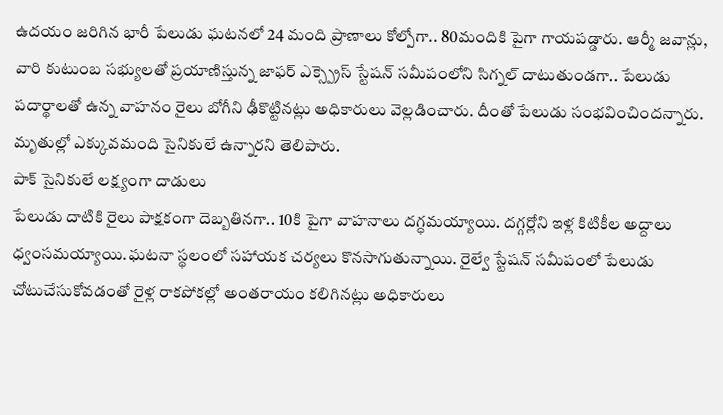ఉదయం జరిగిన భారీ పేలుడు ఘటనలో 24 మంది ప్రాణాలు కోల్పోగా.. 80మందికి పైగా గాయపడ్డారు. ఆర్మీ జవాన్లు, వారి కుటుంబ సభ్యులతో ప్రయాణిస్తున్న జాఫర్ ఎక్స్ప్రెస్ స్టేషన్ సమీపంలోని సిగ్నల్ దాటుతుండగా.. పేలుడు పదార్థాలతో ఉన్న వాహనం రైలు బోగీని ఢీకొట్టినట్లు అధికారులు వెల్లడించారు. దీంతో పేలుడు సంభవించిందన్నారు. మృతుల్లో ఎక్కువమంది సైనికులే ఉన్నారని తెలిపారు.
పాక్ సైనికులే లక్ష్యంగా దాడులు
పేలుడు దాటికి రైలు పాక్షకంగా దెబ్బతినగా.. 10కి పైగా వాహనాలు దగ్ధమయ్యాయి. దగ్గర్లోని ఇళ్ల కిటికీల అద్దాలు ధ్వంసమయ్యాయి.ఘటనా స్థలంలో సహాయక చర్యలు కొనసాగుతున్నాయి. రైల్వే స్టేషన్ సమీపంలో పేలుడు చోటుచేసుకోవడంతో రైళ్ల రాకపోకల్లో అంతరాయం కలిగినట్లు అధికారులు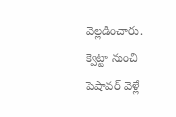వెల్లడించారు. క్వెట్టా నుంచి పెషావర్ వెళ్లే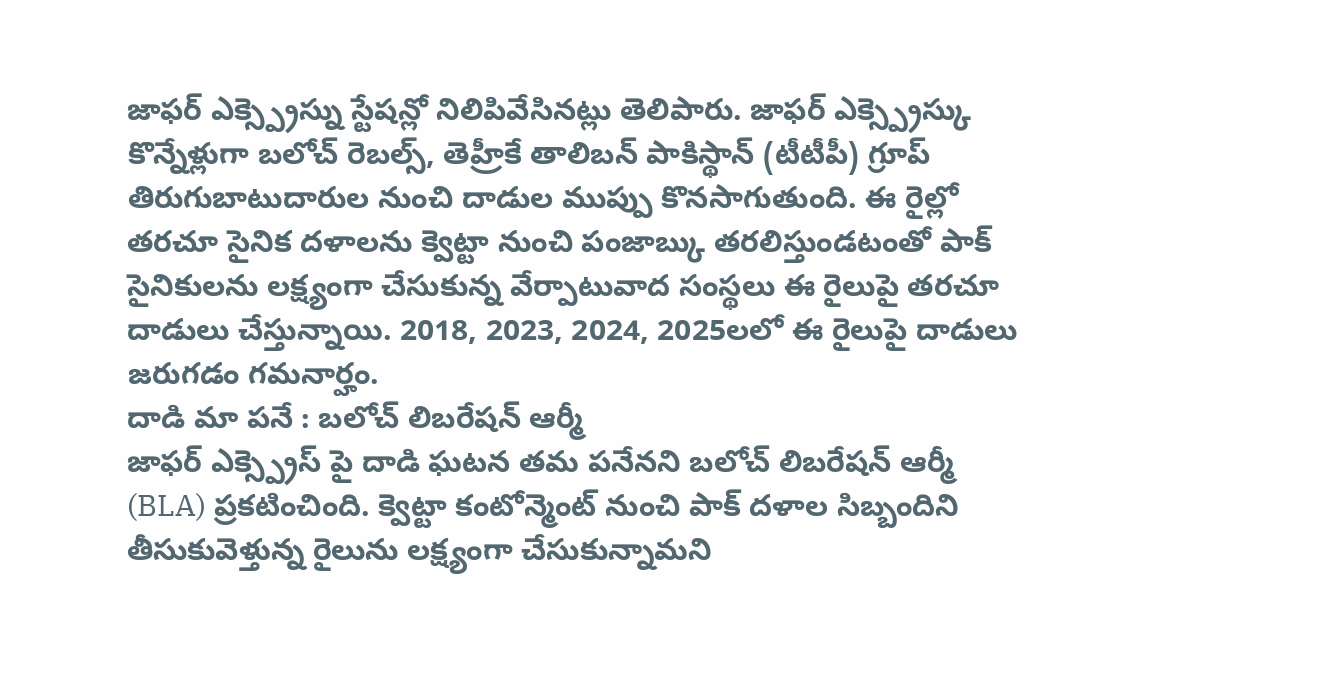జాఫర్ ఎక్స్ప్రెస్ను స్టేషన్లో నిలిపివేసినట్లు తెలిపారు. జాఫర్ ఎక్స్ప్రెస్కు కొన్నేళ్లుగా బలోచ్ రెబల్స్, తెహ్రీకే తాలిబన్ పాకిస్థాన్ (టీటీపీ) గ్రూప్ తిరుగుబాటుదారుల నుంచి దాడుల ముప్పు కొనసాగుతుంది. ఈ రైల్లో తరచూ సైనిక దళాలను క్వెట్టా నుంచి పంజాబ్కు తరలిస్తుండటంతో పాక్ సైనికులను లక్ష్యంగా చేసుకున్న వేర్పాటువాద సంస్థలు ఈ రైలుపై తరచూ దాడులు చేస్తున్నాయి. 2018, 2023, 2024, 2025లలో ఈ రైలుపై దాడులు జరుగడం గమనార్హం.
దాడి మా పనే : బలోచ్ లిబరేషన్ ఆర్మీ
జాఫర్ ఎక్స్ప్రెస్ పై దాడి ఘటన తమ పనేనని బలోచ్ లిబరేషన్ ఆర్మీ (BLA) ప్రకటించింది. క్వెట్టా కంటోన్మెంట్ నుంచి పాక్ దళాల సిబ్బందిని తీసుకువెళ్తున్న రైలును లక్ష్యంగా చేసుకున్నామని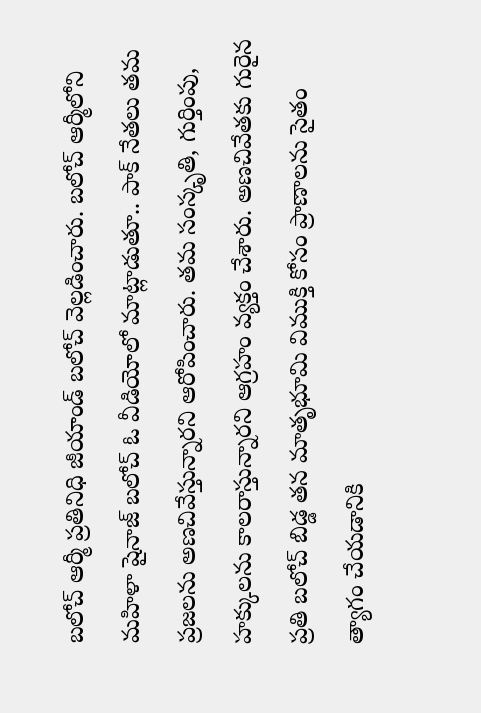బలోచ్ ఆర్మీ ప్రతినిధి జీయాండ్ బలోచ్ వెల్లడించారు. బలోచ్ ఆర్మీలోని మహిళా షైనాజ్ బలోచ్ ఓ వీడియోలో మాట్లాడుతూ.. పాక్ నేతలు తమ ప్రజలను అణచివేస్తున్నారని ఆరోపించారు. తమ సంస్కృతి, గుర్తింపు, హక్కులను కాలరాస్తున్నారని ఆగ్రహం వ్యక్తం చేశారు. అణచివేతకు గురైన ప్రతి బలోచ్ బిడ్డ తన మాతృభూమి విముక్తి కోసం ప్రాణాలను సైతం త్యాగం చేయడానికి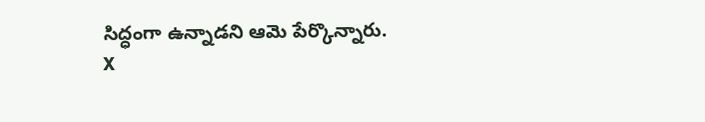సిద్ధంగా ఉన్నాడని ఆమె పేర్కొన్నారు.
X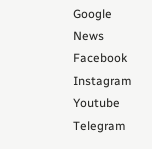Google News
Facebook
Instagram
Youtube
Telegram